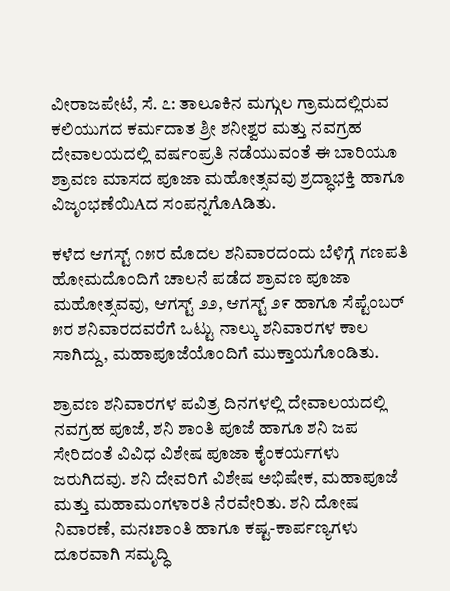ವೀರಾಜಪೇಟೆ, ಸೆ. ೭: ತಾಲೂಕಿನ ಮಗ್ಗುಲ ಗ್ರಾಮದಲ್ಲಿರುವ ಕಲಿಯುಗದ ಕರ್ಮದಾತ ಶ್ರೀ ಶನೀಶ್ವರ ಮತ್ತು ನವಗ್ರಹ ದೇವಾಲಯದಲ್ಲಿ ವರ್ಷಂಪ್ರತಿ ನಡೆಯುವಂತೆ ಈ ಬಾರಿಯೂ ಶ್ರಾವಣ ಮಾಸದ ಪೂಜಾ ಮಹೋತ್ಸವವು ಶ್ರದ್ಧಾಭಕ್ತಿ ಹಾಗೂ ವಿಜೃಂಭಣೆಯಿAದ ಸಂಪನ್ನಗೊAಡಿತು.

ಕಳೆದ ಆಗಸ್ಟ್ ೧೫ರ ಮೊದಲ ಶನಿವಾರದಂದು ಬೆಳಿಗ್ಗೆ ಗಣಪತಿ ಹೋಮದೊಂದಿಗೆ ಚಾಲನೆ ಪಡೆದ ಶ್ರಾವಣ ಪೂಜಾ ಮಹೋತ್ಸವವು, ಆಗಸ್ಟ್ ೨೨, ಆಗಸ್ಟ್ ೨೯ ಹಾಗೂ ಸೆಪ್ಟೆಂಬರ್ ೫ರ ಶನಿವಾರದವರೆಗೆ ಒಟ್ಟು ನಾಲ್ಕು ಶನಿವಾರಗಳ ಕಾಲ ಸಾಗಿದ್ದು, ಮಹಾಪೂಜೆಯೊಂದಿಗೆ ಮುಕ್ತಾಯಗೊಂಡಿತು.

ಶ್ರಾವಣ ಶನಿವಾರಗಳ ಪವಿತ್ರ ದಿನಗಳಲ್ಲಿ ದೇವಾಲಯದಲ್ಲಿ ನವಗ್ರಹ ಪೂಜೆ, ಶನಿ ಶಾಂತಿ ಪೂಜೆ ಹಾಗೂ ಶನಿ ಜಪ ಸೇರಿದಂತೆ ವಿವಿಧ ವಿಶೇಷ ಪೂಜಾ ಕೈಂಕರ್ಯಗಳು ಜರುಗಿದವು. ಶನಿ ದೇವರಿಗೆ ವಿಶೇಷ ಅಭಿಷೇಕ, ಮಹಾಪೂಜೆ ಮತ್ತು ಮಹಾಮಂಗಳಾರತಿ ನೆರವೇರಿತು. ಶನಿ ದೋಷ ನಿವಾರಣೆ, ಮನಃಶಾಂತಿ ಹಾಗೂ ಕಷ್ಟ-ಕಾರ್ಪಣ್ಯಗಳು ದೂರವಾಗಿ ಸಮೃದ್ಧಿ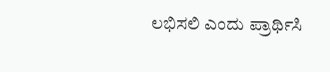ಲಭಿಸಲಿ ಎಂದು ಪ್ರಾರ್ಥಿಸಿ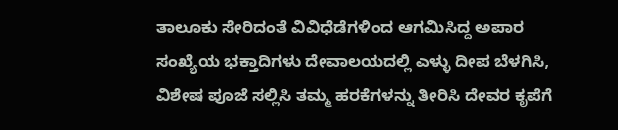ತಾಲೂಕು ಸೇರಿದಂತೆ ವಿವಿಧೆಡೆಗಳಿಂದ ಆಗಮಿಸಿದ್ದ ಅಪಾರ ಸಂಖ್ಯೆಯ ಭಕ್ತಾದಿಗಳು ದೇವಾಲಯದಲ್ಲಿ ಎಳ್ಳು ದೀಪ ಬೆಳಗಿಸಿ, ವಿಶೇಷ ಪೂಜೆ ಸಲ್ಲಿಸಿ ತಮ್ಮ ಹರಕೆಗಳನ್ನು ತೀರಿಸಿ ದೇವರ ಕೃಪೆಗೆ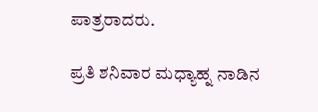ಪಾತ್ರರಾದರು.

ಪ್ರತಿ ಶನಿವಾರ ಮಧ್ಯಾಹ್ನ ನಾಡಿನ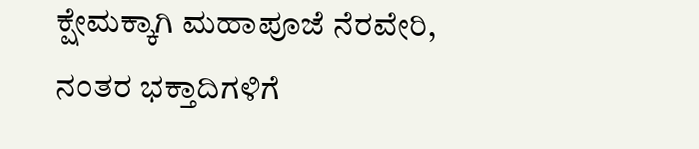ಕ್ಷೇಮಕ್ಕಾಗಿ ಮಹಾಪೂಜೆ ನೆರವೇರಿ, ನಂತರ ಭಕ್ತಾದಿಗಳಿಗೆ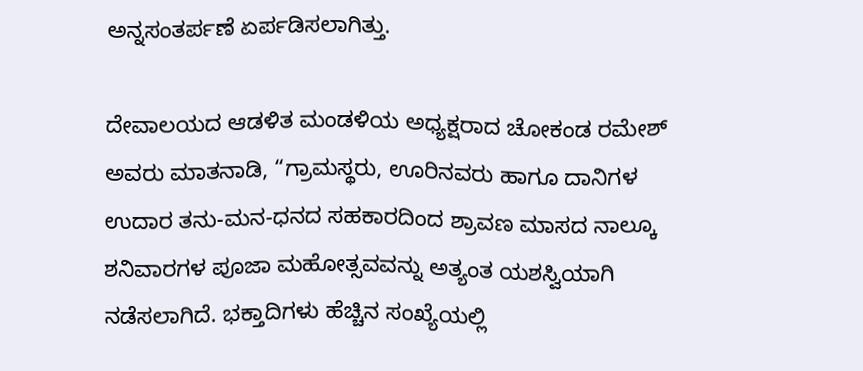ಅನ್ನಸಂತರ್ಪಣೆ ಏರ್ಪಡಿಸಲಾಗಿತ್ತು.

ದೇವಾಲಯದ ಆಡಳಿತ ಮಂಡಳಿಯ ಅಧ್ಯಕ್ಷರಾದ ಚೋಕಂಡ ರಮೇಶ್ ಅವರು ಮಾತನಾಡಿ, “ಗ್ರಾಮಸ್ಥರು, ಊರಿನವರು ಹಾಗೂ ದಾನಿಗಳ ಉದಾರ ತನು-ಮನ-ಧನದ ಸಹಕಾರದಿಂದ ಶ್ರಾವಣ ಮಾಸದ ನಾಲ್ಕೂ ಶನಿವಾರಗಳ ಪೂಜಾ ಮಹೋತ್ಸವವನ್ನು ಅತ್ಯಂತ ಯಶಸ್ವಿಯಾಗಿ ನಡೆಸಲಾಗಿದೆ. ಭಕ್ತಾದಿಗಳು ಹೆಚ್ಚಿನ ಸಂಖ್ಯೆಯಲ್ಲಿ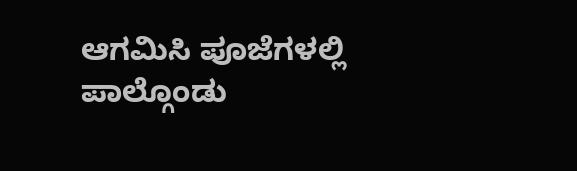ಆಗಮಿಸಿ ಪೂಜೆಗಳಲ್ಲಿ ಪಾಲ್ಗೊಂಡು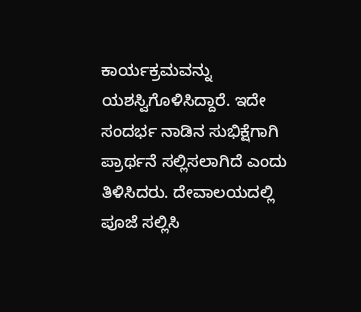ಕಾರ್ಯಕ್ರಮವನ್ನು ಯಶಸ್ವಿಗೊಳಿಸಿದ್ದಾರೆ. ಇದೇ ಸಂದರ್ಭ ನಾಡಿನ ಸುಭಿಕ್ಷೆಗಾಗಿ ಪ್ರಾರ್ಥನೆ ಸಲ್ಲಿಸಲಾಗಿದೆ ಎಂದು ತಿಳಿಸಿದರು. ದೇವಾಲಯದಲ್ಲಿ ಪೂಜೆ ಸಲ್ಲಿಸಿ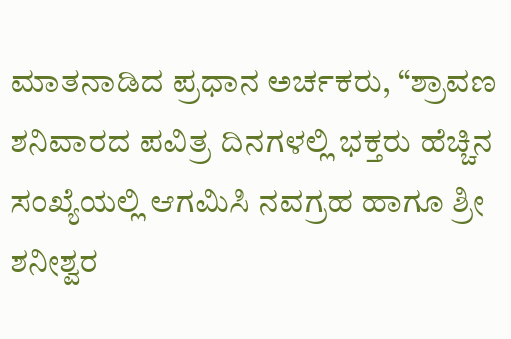ಮಾತನಾಡಿದ ಪ್ರಧಾನ ಅರ್ಚಕರು, “ಶ್ರಾವಣ ಶನಿವಾರದ ಪವಿತ್ರ ದಿನಗಳಲ್ಲಿ ಭಕ್ತರು ಹೆಚ್ಚಿನ ಸಂಖ್ಯೆಯಲ್ಲಿ ಆಗಮಿಸಿ ನವಗ್ರಹ ಹಾಗೂ ಶ್ರೀ ಶನೀಶ್ವರ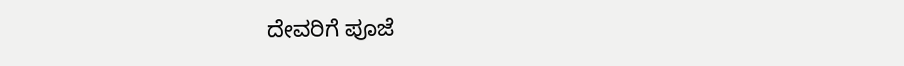ದೇವರಿಗೆ ಪೂಜೆ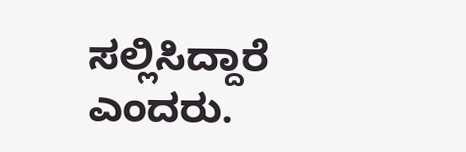ಸಲ್ಲಿಸಿದ್ದಾರೆ ಎಂದರು.